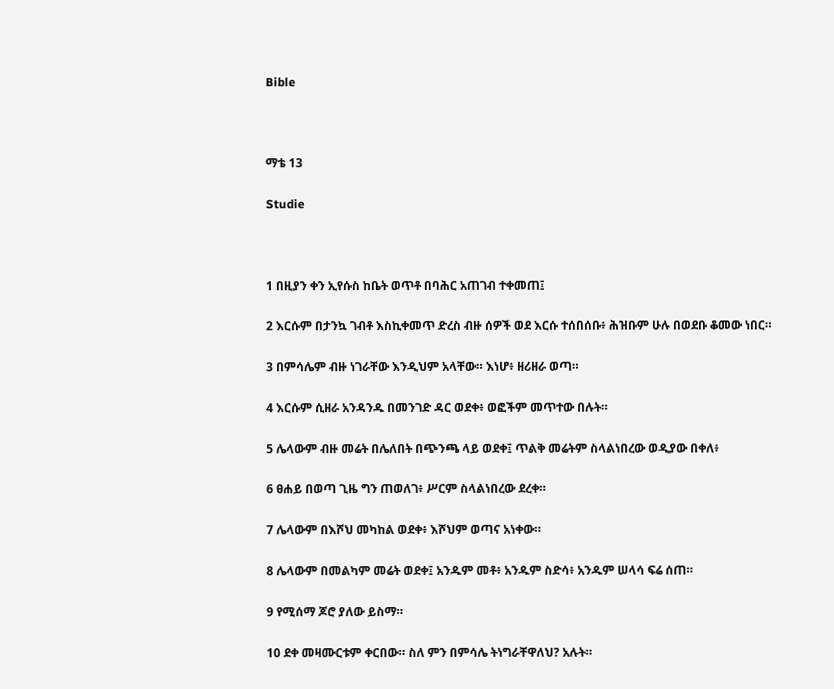Bible



ማቴ 13

Studie



1 በዚያን ቀን ኢየሱስ ከቤት ወጥቶ በባሕር አጠገብ ተቀመጠ፤

2 እርሱም በታንኳ ገብቶ እስኪቀመጥ ድረስ ብዙ ሰዎች ወደ እርሱ ተሰበሰቡ፥ ሕዝቡም ሁሉ በወደቡ ቆመው ነበር።

3 በምሳሌም ብዙ ነገራቸው እንዲህም አላቸው። እነሆ፥ ዘሪዘራ ወጣ።

4 እርሱም ሲዘራ አንዳንዱ በመንገድ ዳር ወደቀ፥ ወፎችም መጥተው በሉት።

5 ሌላውም ብዙ መሬት በሌለበት በጭንጫ ላይ ወደቀ፤ ጥልቅ መሬትም ስላልነበረው ወዲያው በቀለ፥

6 ፀሐይ በወጣ ጊዜ ግን ጠወለገ፥ ሥርም ስላልነበረው ደረቀ።

7 ሌላውም በእሾህ መካከል ወደቀ፥ እሾህም ወጣና አነቀው።

8 ሌላውም በመልካም መሬት ወደቀ፤ አንዱም መቶ፥ አንዱም ስድሳ፥ አንዱም ሠላሳ ፍሬ ሰጠ።

9 የሚሰማ ጆሮ ያለው ይስማ።

10 ደቀ መዛሙርቱም ቀርበው። ስለ ምን በምሳሌ ትነግራቸዋለህ? አሉት።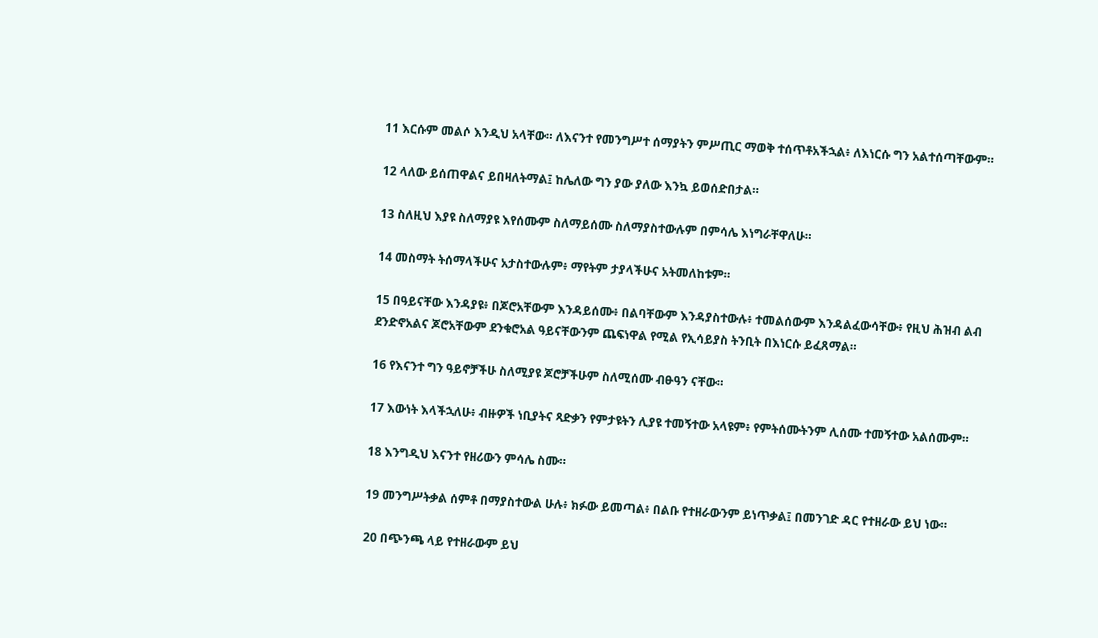11 እርሱም መልሶ እንዲህ አላቸው። ለእናንተ የመንግሥተ ሰማያትን ምሥጢር ማወቅ ተሰጥቶአችኋል፥ ለእነርሱ ግን አልተሰጣቸውም።

12 ላለው ይሰጠዋልና ይበዛለትማል፤ ከሌለው ግን ያው ያለው እንኳ ይወሰድበታል።

13 ስለዚህ እያዩ ስለማያዩ እየሰሙም ስለማይሰሙ ስለማያስተውሉም በምሳሌ እነግራቸዋለሁ።

14 መስማት ትሰማላችሁና አታስተውሉም፥ ማየትም ታያላችሁና አትመለከቱም።

15 በዓይናቸው እንዳያዩ፥ በጆሮአቸውም እንዳይሰሙ፥ በልባቸውም እንዳያስተውሉ፥ ተመልሰውም እንዳልፈውሳቸው፥ የዚህ ሕዝብ ልብ ደንድኖአልና ጆሮአቸውም ደንቁሮአል ዓይናቸውንም ጨፍነዋል የሚል የኢሳይያስ ትንቢት በእነርሱ ይፈጸማል።

16 የእናንተ ግን ዓይኖቻችሁ ስለሚያዩ ጆሮቻችሁም ስለሚሰሙ ብፁዓን ናቸው።

17 እውነት እላችኋለሁ፥ ብዙዎች ነቢያትና ጻድቃን የምታዩትን ሊያዩ ተመኝተው አላዩም፥ የምትሰሙትንም ሊሰሙ ተመኝተው አልሰሙም።

18 እንግዲህ እናንተ የዘሪውን ምሳሌ ስሙ።

19 መንግሥትቃል ሰምቶ በማያስተውል ሁሉ፥ ክፉው ይመጣል፥ በልቡ የተዘራውንም ይነጥቃል፤ በመንገድ ዳር የተዘራው ይህ ነው።

20 በጭንጫ ላይ የተዘራውም ይህ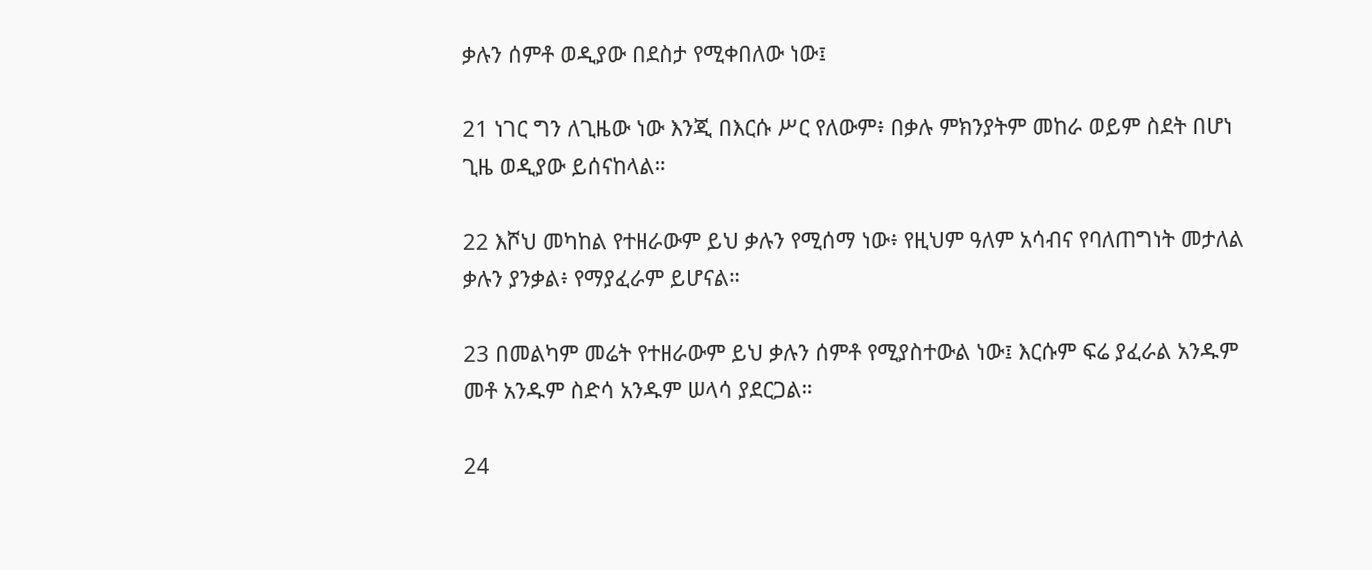ቃሉን ሰምቶ ወዲያው በደስታ የሚቀበለው ነው፤

21 ነገር ግን ለጊዜው ነው እንጂ በእርሱ ሥር የለውም፥ በቃሉ ምክንያትም መከራ ወይም ስደት በሆነ ጊዜ ወዲያው ይሰናከላል።

22 እሾህ መካከል የተዘራውም ይህ ቃሉን የሚሰማ ነው፥ የዚህም ዓለም አሳብና የባለጠግነት መታለል ቃሉን ያንቃል፥ የማያፈራም ይሆናል።

23 በመልካም መሬት የተዘራውም ይህ ቃሉን ሰምቶ የሚያስተውል ነው፤ እርሱም ፍሬ ያፈራል አንዱም መቶ አንዱም ስድሳ አንዱም ሠላሳ ያደርጋል።

24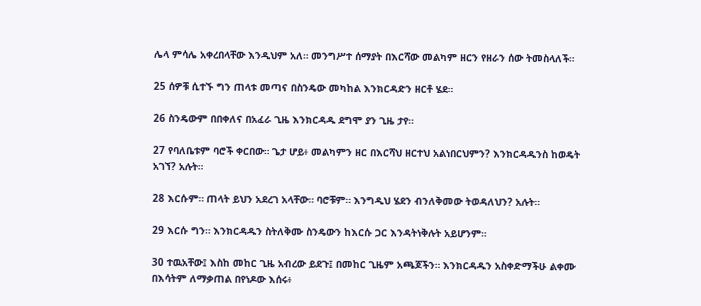ሌላ ምሳሌ አቀረበላቸው እንዲህም አለ። መንግሥተ ሰማያት በእርሻው መልካም ዘርን የዘራን ሰው ትመስላለች።

25 ሰዎቹ ሲተኙ ግን ጠላቱ መጣና በስንዴው መካከል እንክርዳድን ዘርቶ ሄደ።

26 ስንዴውም በበቀለና በአፈራ ጊዜ እንክርዳዱ ደግሞ ያን ጊዜ ታየ።

27 የባለቤቱም ባሮች ቀርበው። ጌታ ሆይ፥ መልካምን ዘር በእርሻህ ዘርተህ አልነበርህምን? እንክርዳዱንስ ከወዴት አገኘ? አሉት።

28 እርሱም። ጠላት ይህን አደረገ አላቸው። ባሮቹም። እንግዲህ ሄደን ብንለቅመው ትወዳለህን? አሉት።

29 እርሱ ግን። እንክርዳዱን ስትለቅሙ ስንዴውን ከእርሱ ጋር እንዳትነቅሉት አይሆንም።

30 ተዉአቸው፤ እስከ መከር ጊዜ አብረው ይደጉ፤ በመከር ጊዜም አጫጆችን። እንክርዳዱን አስቀድማችሁ ልቀሙ በእሳትም ለማቃጠል በየነዶው እሰሩ፥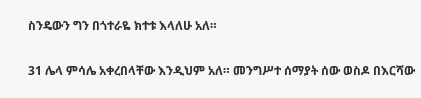ስንዴውን ግን በጎተራዬ ክተቱ እላለሁ አለ።

31 ሌላ ምሳሌ አቀረበላቸው እንዲህም አለ። መንግሥተ ሰማያት ሰው ወስዶ በእርሻው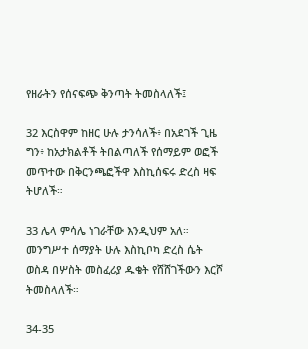የዘራትን የሰናፍጭ ቅንጣት ትመስላለች፤

32 እርስዋም ከዘር ሁሉ ታንሳለች፥ በአደገች ጊዜ ግን፥ ከአታክልቶች ትበልጣለች የሰማይም ወፎች መጥተው በቅርንጫፎችዋ እስኪሰፍሩ ድረስ ዛፍ ትሆለች።

33 ሌላ ምሳሌ ነገራቸው እንዲህም አለ። መንግሥተ ሰማያት ሁሉ እስኪቦካ ድረስ ሴት ወስዳ በሦስት መስፈሪያ ዱቄት የሸሸገችውን እርሾ ትመስላለች።

34-35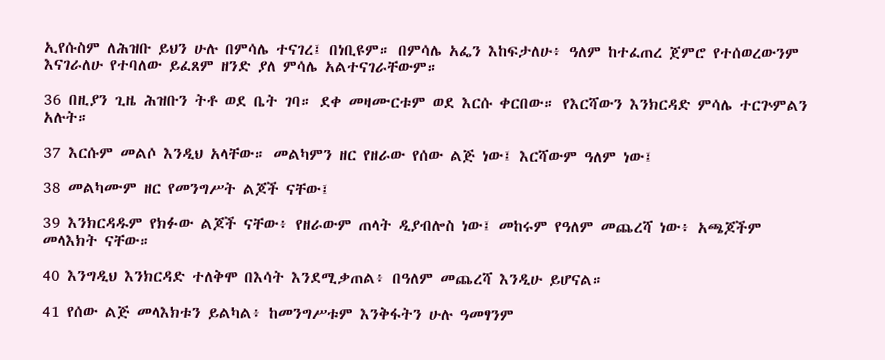ኢየሱስም ለሕዝቡ ይህን ሁሉ በምሳሌ ተናገረ፤ በነቢዩም። በምሳሌ አፌን እከፍታለሁ፥ ዓለም ከተፈጠረ ጀምሮ የተሰወረውንም እናገራለሁ የተባለው ይፈጸም ዘንድ ያለ ምሳሌ አልተናገራቸውም።

36 በዚያን ጊዜ ሕዝቡን ትቶ ወደ ቤት ገባ። ደቀ መዛሙርቱም ወደ እርሱ ቀርበው። የእርሻውን እንክርዳድ ምሳሌ ተርጕምልን አሉት።

37 እርሱም መልሶ እንዲህ አላቸው። መልካምን ዘር የዘራው የሰው ልጅ ነው፤ እርሻውም ዓለም ነው፤

38 መልካሙም ዘር የመንግሥት ልጆች ናቸው፤

39 እንክርዳዱም የክፉው ልጆች ናቸው፥ የዘራውም ጠላት ዲያብሎስ ነው፤ መከሩም የዓለም መጨረሻ ነው፥ አጫጆችም መላእክት ናቸው።

40 እንግዲህ እንክርዳድ ተለቅሞ በእሳት እንደሚቃጠል፥ በዓለም መጨረሻ እንዲሁ ይሆናል።

41 የሰው ልጅ መላእክቱን ይልካል፥ ከመንግሥቱም እንቅፋትን ሁሉ ዓመፃንም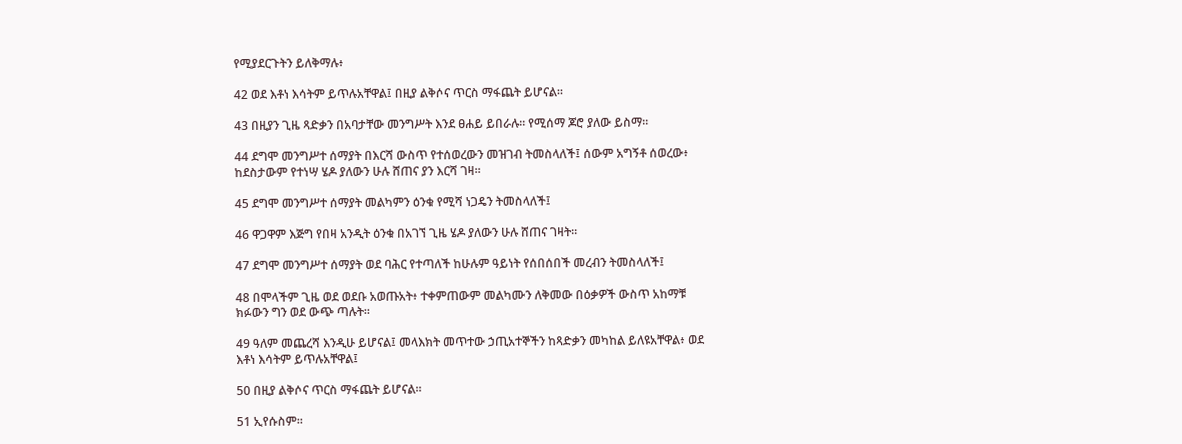የሚያደርጉትን ይለቅማሉ፥

42 ወደ እቶነ እሳትም ይጥሉአቸዋል፤ በዚያ ልቅሶና ጥርስ ማፋጨት ይሆናል።

43 በዚያን ጊዜ ጻድቃን በአባታቸው መንግሥት እንደ ፀሐይ ይበራሉ። የሚሰማ ጆሮ ያለው ይስማ።

44 ደግሞ መንግሥተ ሰማያት በእርሻ ውስጥ የተሰወረውን መዝገብ ትመስላለች፤ ሰውም አግኝቶ ሰወረው፥ ከደስታውም የተነሣ ሄዶ ያለውን ሁሉ ሸጠና ያን እርሻ ገዛ።

45 ደግሞ መንግሥተ ሰማያት መልካምን ዕንቁ የሚሻ ነጋዴን ትመስላለች፤

46 ዋጋዋም እጅግ የበዛ አንዲት ዕንቁ በአገኘ ጊዜ ሄዶ ያለውን ሁሉ ሸጠና ገዛት።

47 ደግሞ መንግሥተ ሰማያት ወደ ባሕር የተጣለች ከሁሉም ዓይነት የሰበሰበች መረብን ትመስላለች፤

48 በሞላችም ጊዜ ወደ ወደቡ አወጡአት፥ ተቀምጠውም መልካሙን ለቅመው በዕቃዎች ውስጥ አከማቹ ክፉውን ግን ወደ ውጭ ጣሉት።

49 ዓለም መጨረሻ እንዲሁ ይሆናል፤ መላእክት መጥተው ኃጢአተኞችን ከጻድቃን መካከል ይለዩአቸዋል፥ ወደ እቶነ እሳትም ይጥሉአቸዋል፤

50 በዚያ ልቅሶና ጥርስ ማፋጨት ይሆናል።

51 ኢየሱስም።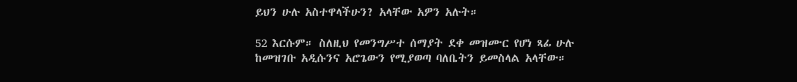ይህን ሁሉ አስተዋላችሁን? አላቸው አዎን አሉት።

52 እርሱም። ስለዚህ የመንግሥተ ሰማያት ደቀ መዝሙር የሆነ ጻፊ ሁሉ ከመዝገቡ አዲሱንና አሮጌውን የሚያወጣ ባለቤትን ይመስላል አላቸው።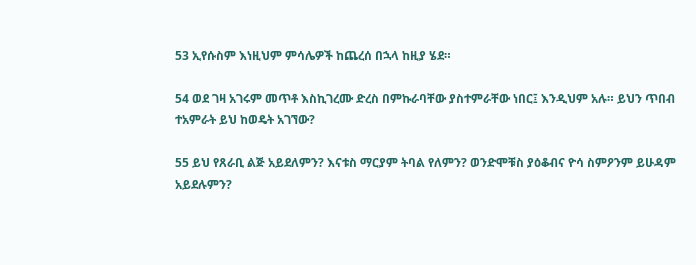53 ኢየሱስም እነዚህም ምሳሌዎች ከጨረሰ በኋላ ከዚያ ሄደ።

54 ወደ ገዛ አገሩም መጥቶ እስኪገረሙ ድረስ በምኩራባቸው ያስተምራቸው ነበር፤ እንዲህም አሉ። ይህን ጥበብ ተአምራት ይህ ከወዴት አገኘው?

55 ይህ የጸራቢ ልጅ አይደለምን? እናቱስ ማርያም ትባል የለምን? ወንድሞቹስ ያዕቆብና ዮሳ ስምዖንም ይሁዳም አይደሉምን?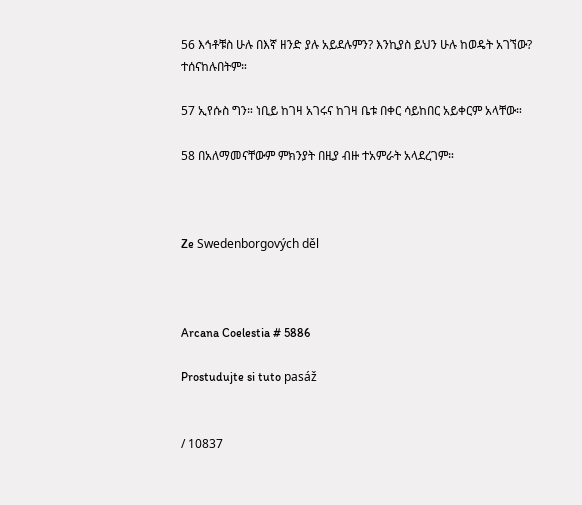56 እኅቶቹስ ሁሉ በእኛ ዘንድ ያሉ አይደሉምን? እንኪያስ ይህን ሁሉ ከወዴት አገኘው? ተሰናከሉበትም።

57 ኢየሱስ ግን። ነቢይ ከገዛ አገሩና ከገዛ ቤቱ በቀር ሳይከበር አይቀርም አላቸው።

58 በአለማመናቸውም ምክንያት በዚያ ብዙ ተአምራት አላደረገም።



Ze Swedenborgových děl



Arcana Coelestia # 5886

Prostudujte si tuto pasáž


/ 10837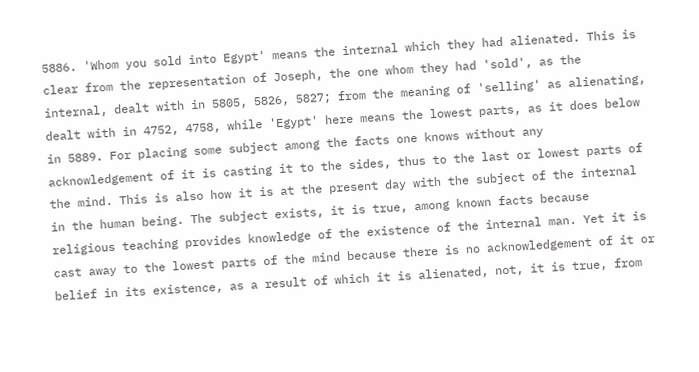5886. 'Whom you sold into Egypt' means the internal which they had alienated. This is clear from the representation of Joseph, the one whom they had 'sold', as the internal, dealt with in 5805, 5826, 5827; from the meaning of 'selling' as alienating, dealt with in 4752, 4758, while 'Egypt' here means the lowest parts, as it does below in 5889. For placing some subject among the facts one knows without any acknowledgement of it is casting it to the sides, thus to the last or lowest parts of the mind. This is also how it is at the present day with the subject of the internal in the human being. The subject exists, it is true, among known facts because religious teaching provides knowledge of the existence of the internal man. Yet it is cast away to the lowest parts of the mind because there is no acknowledgement of it or belief in its existence, as a result of which it is alienated, not, it is true, from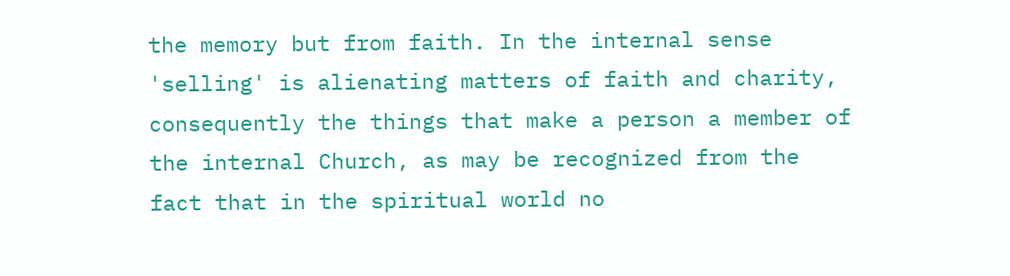the memory but from faith. In the internal sense 'selling' is alienating matters of faith and charity, consequently the things that make a person a member of the internal Church, as may be recognized from the fact that in the spiritual world no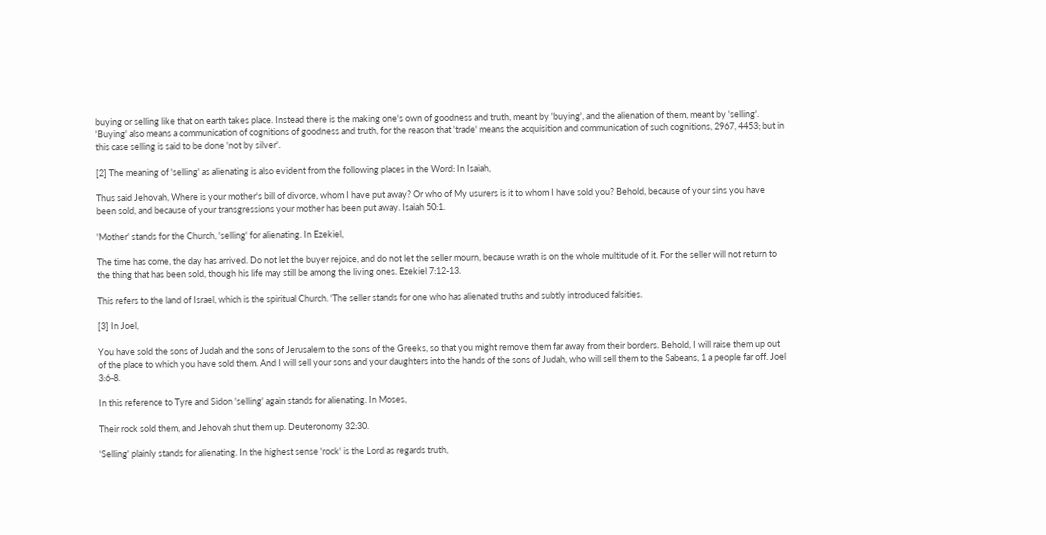buying or selling like that on earth takes place. Instead there is the making one's own of goodness and truth, meant by 'buying', and the alienation of them, meant by 'selling'. 'Buying' also means a communication of cognitions of goodness and truth, for the reason that 'trade' means the acquisition and communication of such cognitions, 2967, 4453; but in this case selling is said to be done 'not by silver'.

[2] The meaning of 'selling' as alienating is also evident from the following places in the Word: In Isaiah,

Thus said Jehovah, Where is your mother's bill of divorce, whom I have put away? Or who of My usurers is it to whom I have sold you? Behold, because of your sins you have been sold, and because of your transgressions your mother has been put away. Isaiah 50:1.

'Mother' stands for the Church, 'selling' for alienating. In Ezekiel,

The time has come, the day has arrived. Do not let the buyer rejoice, and do not let the seller mourn, because wrath is on the whole multitude of it. For the seller will not return to the thing that has been sold, though his life may still be among the living ones. Ezekiel 7:12-13.

This refers to the land of Israel, which is the spiritual Church. 'The seller stands for one who has alienated truths and subtly introduced falsities.

[3] In Joel,

You have sold the sons of Judah and the sons of Jerusalem to the sons of the Greeks, so that you might remove them far away from their borders. Behold, I will raise them up out of the place to which you have sold them. And I will sell your sons and your daughters into the hands of the sons of Judah, who will sell them to the Sabeans, 1 a people far off. Joel 3:6-8.

In this reference to Tyre and Sidon 'selling' again stands for alienating. In Moses,

Their rock sold them, and Jehovah shut them up. Deuteronomy 32:30.

'Selling' plainly stands for alienating. In the highest sense 'rock' is the Lord as regards truth,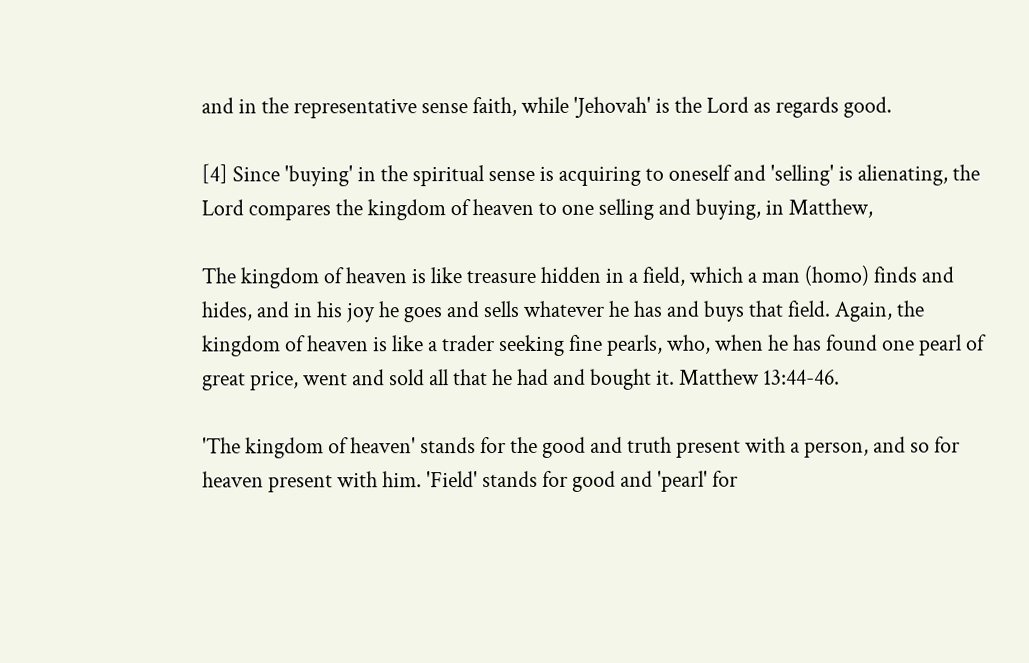and in the representative sense faith, while 'Jehovah' is the Lord as regards good.

[4] Since 'buying' in the spiritual sense is acquiring to oneself and 'selling' is alienating, the Lord compares the kingdom of heaven to one selling and buying, in Matthew,

The kingdom of heaven is like treasure hidden in a field, which a man (homo) finds and hides, and in his joy he goes and sells whatever he has and buys that field. Again, the kingdom of heaven is like a trader seeking fine pearls, who, when he has found one pearl of great price, went and sold all that he had and bought it. Matthew 13:44-46.

'The kingdom of heaven' stands for the good and truth present with a person, and so for heaven present with him. 'Field' stands for good and 'pearl' for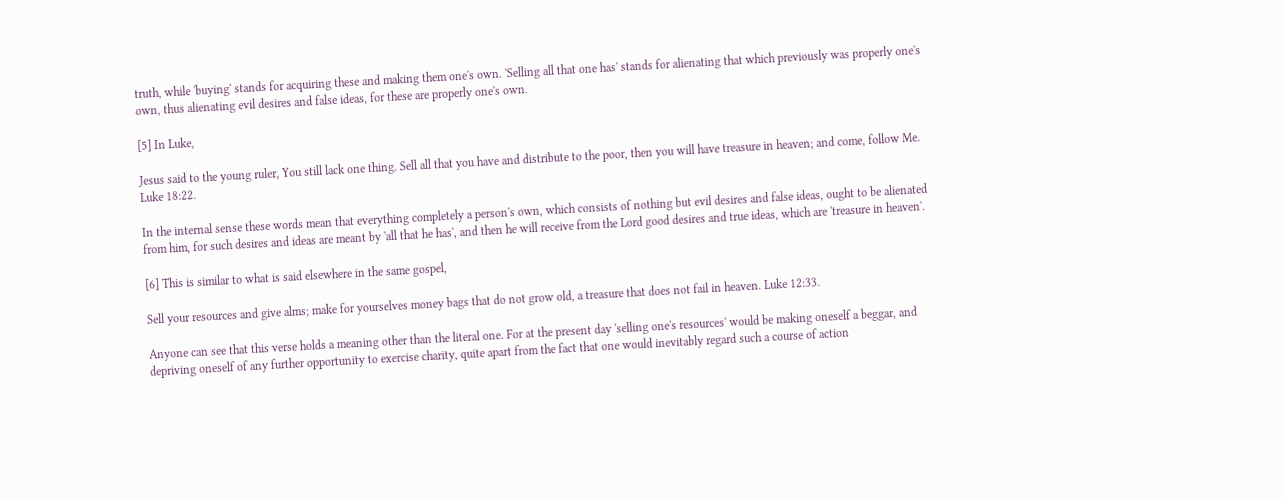truth, while 'buying' stands for acquiring these and making them one's own. 'Selling all that one has' stands for alienating that which previously was properly one's own, thus alienating evil desires and false ideas, for these are properly one's own.

[5] In Luke,

Jesus said to the young ruler, You still lack one thing. Sell all that you have and distribute to the poor, then you will have treasure in heaven; and come, follow Me. Luke 18:22.

In the internal sense these words mean that everything completely a person's own, which consists of nothing but evil desires and false ideas, ought to be alienated from him, for such desires and ideas are meant by 'all that he has', and then he will receive from the Lord good desires and true ideas, which are 'treasure in heaven'.

[6] This is similar to what is said elsewhere in the same gospel,

Sell your resources and give alms; make for yourselves money bags that do not grow old, a treasure that does not fail in heaven. Luke 12:33.

Anyone can see that this verse holds a meaning other than the literal one. For at the present day 'selling one's resources' would be making oneself a beggar, and depriving oneself of any further opportunity to exercise charity, quite apart from the fact that one would inevitably regard such a course of action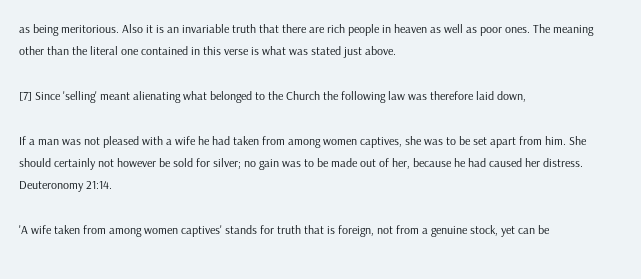as being meritorious. Also it is an invariable truth that there are rich people in heaven as well as poor ones. The meaning other than the literal one contained in this verse is what was stated just above.

[7] Since 'selling' meant alienating what belonged to the Church the following law was therefore laid down,

If a man was not pleased with a wife he had taken from among women captives, she was to be set apart from him. She should certainly not however be sold for silver; no gain was to be made out of her, because he had caused her distress. Deuteronomy 21:14.

'A wife taken from among women captives' stands for truth that is foreign, not from a genuine stock, yet can be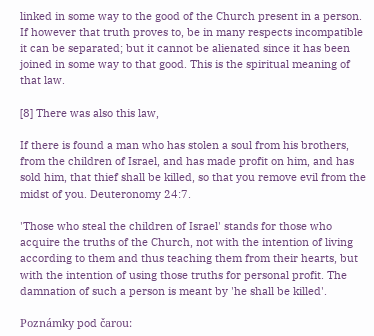linked in some way to the good of the Church present in a person. If however that truth proves to, be in many respects incompatible it can be separated; but it cannot be alienated since it has been joined in some way to that good. This is the spiritual meaning of that law.

[8] There was also this law,

If there is found a man who has stolen a soul from his brothers, from the children of Israel, and has made profit on him, and has sold him, that thief shall be killed, so that you remove evil from the midst of you. Deuteronomy 24:7.

'Those who steal the children of Israel' stands for those who acquire the truths of the Church, not with the intention of living according to them and thus teaching them from their hearts, but with the intention of using those truths for personal profit. The damnation of such a person is meant by 'he shall be killed'.

Poznámky pod čarou: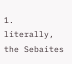1. literally, the Sebaites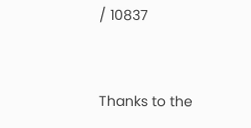/ 10837


Thanks to the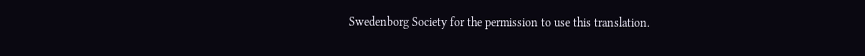Swedenborg Society for the permission to use this translation.